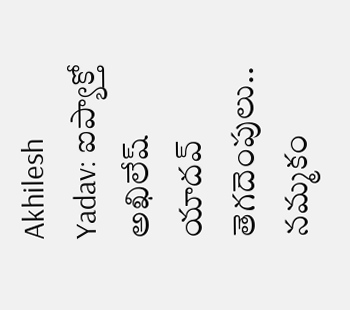Akhilesh Yadav: ఐప్యాక్తో అఖిలేష్ యాదవ్ తెగదెంపులు.. నమ్మకం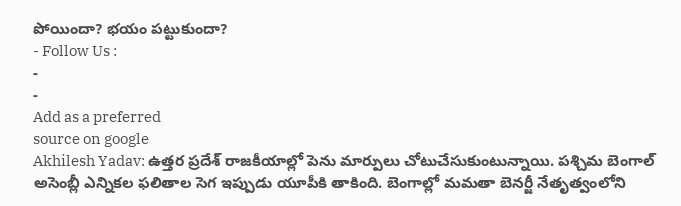పోయిందా? భయం పట్టుకుందా?
- Follow Us :
-
-
Add as a preferred
source on google
Akhilesh Yadav: ఉత్తర ప్రదేశ్ రాజకీయాల్లో పెను మార్పులు చోటుచేసుకుంటున్నాయి. పశ్చిమ బెంగాల్ అసెంబ్లీ ఎన్నికల ఫలితాల సెగ ఇప్పుడు యూపీకి తాకింది. బెంగాల్లో మమతా బెనర్జీ నేతృత్వంలోని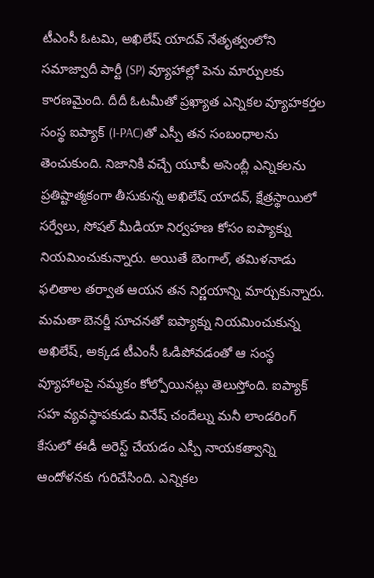టీఎంసీ ఓటమి, అఖిలేష్ యాదవ్ నేతృత్వంలోని సమాజ్వాదీ పార్టీ (SP) వ్యూహాల్లో పెను మార్పులకు కారణమైంది. దీదీ ఓటమీతో ప్రఖ్యాత ఎన్నికల వ్యూహకర్తల సంస్థ ఐప్యాక్ (I-PAC)తో ఎస్పీ తన సంబంధాలను తెంచుకుంది. నిజానికి వచ్చే యూపీ అసెంబ్లీ ఎన్నికలను ప్రతిష్టాత్మకంగా తీసుకున్న అఖిలేష్ యాదవ్, క్షేత్రస్థాయిలో సర్వేలు, సోషల్ మీడియా నిర్వహణ కోసం ఐప్యాక్ను నియమించుకున్నారు. అయితే బెంగాల్, తమిళనాడు ఫలితాల తర్వాత ఆయన తన నిర్ణయాన్ని మార్చుకున్నారు.
మమతా బెనర్జీ సూచనతో ఐప్యాక్ను నియమించుకున్న అఖిలేష్, అక్కడ టీఎంసీ ఓడిపోవడంతో ఆ సంస్థ వ్యూహాలపై నమ్మకం కోల్పోయినట్లు తెలుస్తోంది. ఐప్యాక్ సహ వ్యవస్థాపకుడు వినేష్ చందేల్ను మనీ లాండరింగ్ కేసులో ఈడీ అరెస్ట్ చేయడం ఎస్పీ నాయకత్వాన్ని ఆందోళనకు గురిచేసింది. ఎన్నికల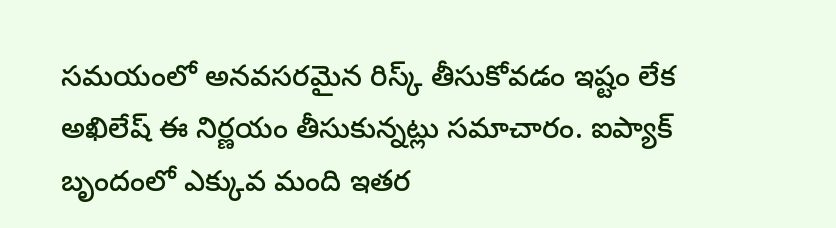సమయంలో అనవసరమైన రిస్క్ తీసుకోవడం ఇష్టం లేక అఖిలేష్ ఈ నిర్ణయం తీసుకున్నట్లు సమాచారం. ఐప్యాక్ బృందంలో ఎక్కువ మంది ఇతర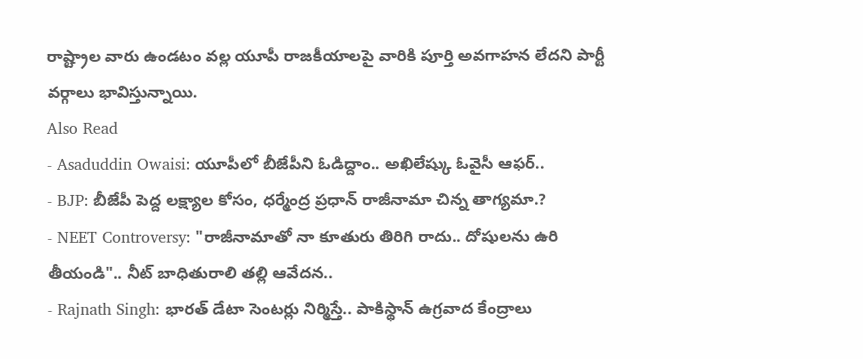రాష్ట్రాల వారు ఉండటం వల్ల యూపీ రాజకీయాలపై వారికి పూర్తి అవగాహన లేదని పార్టీ వర్గాలు భావిస్తున్నాయి.
Also Read
- Asaduddin Owaisi: యూపీలో బీజేపీని ఓడిద్దాం.. అఖిలేష్కు ఓవైసీ ఆఫర్..
- BJP: బీజేపీ పెద్ద లక్ష్యాల కోసం, ధర్మేంద్ర ప్రధాన్ రాజీనామా చిన్న తాగ్యమా.?
- NEET Controversy: "రాజీనామాతో నా కూతురు తిరిగి రాదు.. దోషులను ఉరి తీయండి".. నీట్ బాధితురాలి తల్లి ఆవేదన..
- Rajnath Singh: భారత్ డేటా సెంటర్లు నిర్మిస్తే.. పాకిస్థాన్ ఉగ్రవాద కేంద్రాలు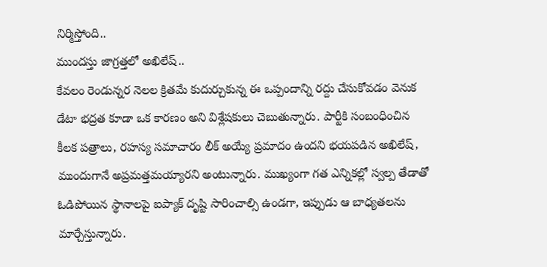నిర్మిస్తోంది..
ముందస్తు జాగ్రత్తలో అఖిలేష్..
కేవలం రెండున్నర నెలల క్రితమే కుదుర్చుకున్న ఈ ఒప్పందాన్ని రద్దు చేసుకోవడం వెనుక డేటా భద్రత కూడా ఒక కారణం అని విశ్లేషకులు చెబుతున్నారు. పార్టీకి సంబంధించిన కీలక పత్రాలు, రహస్య సమాచారం లీక్ అయ్యే ప్రమాదం ఉందని భయపడిన అఖిలేష్, ముందుగానే అప్రమత్తమయ్యారని అంటున్నారు. ముఖ్యంగా గత ఎన్నికల్లో స్వల్ప తేడాతో ఓడిపోయిన స్థానాలపై ఐప్యాక్ దృష్టి సారించాల్సి ఉండగా, ఇప్పుడు ఆ బాధ్యతలను మార్చేస్తున్నారు.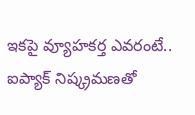ఇకపై వ్యూహకర్త ఎవరంటే..
ఐప్యాక్ నిష్క్రమణతో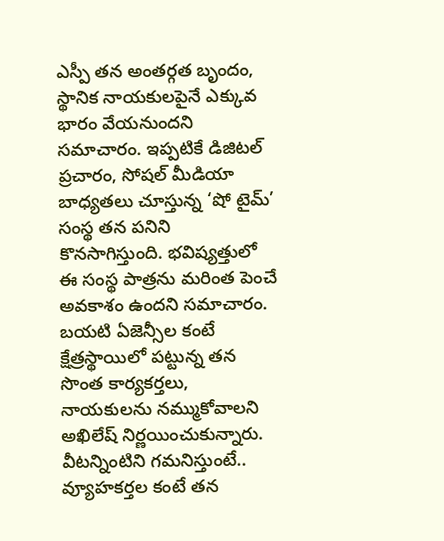ఎస్పీ తన అంతర్గత బృందం, స్థానిక నాయకులపైనే ఎక్కువ భారం వేయనుందని సమాచారం. ఇప్పటికే డిజిటల్ ప్రచారం, సోషల్ మీడియా బాధ్యతలు చూస్తున్న ‘షో టైమ్’ సంస్థ తన పనిని కొనసాగిస్తుంది. భవిష్యత్తులో ఈ సంస్థ పాత్రను మరింత పెంచే అవకాశం ఉందని సమాచారం. బయటి ఏజెన్సీల కంటే క్షేత్రస్థాయిలో పట్టున్న తన సొంత కార్యకర్తలు, నాయకులను నమ్ముకోవాలని అఖిలేష్ నిర్ణయించుకున్నారు. వీటన్నింటిని గమనిస్తుంటే.. వ్యూహకర్తల కంటే తన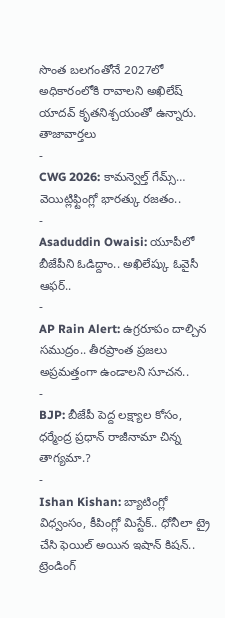సొంత బలగంతోనే 2027లో అధికారంలోకి రావాలని అఖిలేష్ యాదవ్ కృతనిశ్చయంతో ఉన్నారు.
తాజావార్తలు
-
CWG 2026: కామన్వెల్త్ గేమ్స్… వెయిట్లిఫ్టింగ్లో భారత్కు రజతం..
-
Asaduddin Owaisi: యూపీలో బీజేపీని ఓడిద్దాం.. అఖిలేష్కు ఓవైసీ ఆఫర్..
-
AP Rain Alert: ఉగ్రరూపం దాల్చిన సముద్రం.. తీరప్రాంత ప్రజలు అప్రమత్తంగా ఉండాలని సూచన..
-
BJP: బీజేపీ పెద్ద లక్ష్యాల కోసం, ధర్మేంద్ర ప్రధాన్ రాజీనామా చిన్న తాగ్యమా.?
-
Ishan Kishan: బ్యాటింగ్లో విధ్వంసం, కీపింగ్లో మిస్టేక్.. ధోనీలా ట్రై చేసి ఫెయిల్ అయిన ఇషాన్ కిషన్..
ట్రెండింగ్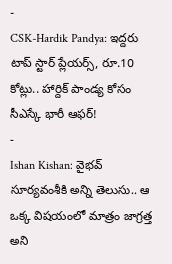-
CSK-Hardik Pandya: ఇద్దరు టాప్ స్టార్ ప్లేయర్స్, రూ.10 కోట్లు.. హార్దిక్ పాండ్య కోసం సీఎస్కే భారీ ఆఫర్!
-
Ishan Kishan: వైభవ్ సూర్యవంశీకి అన్ని తెలుసు.. ఆ ఒక్క విషయంలో మాత్రం జాగ్రత్త అని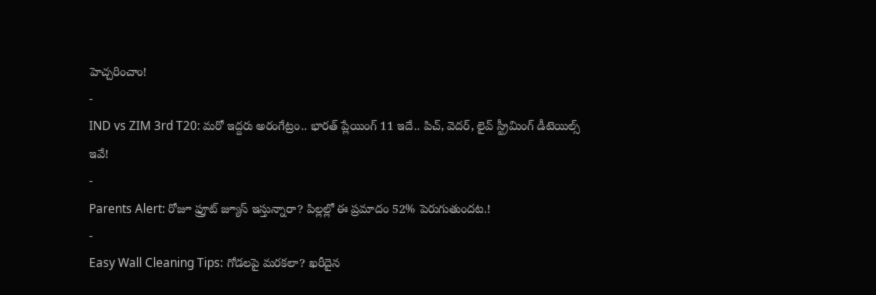హెచ్చరించాం!
-
IND vs ZIM 3rd T20: మరో ఇద్దరు అరంగేట్రం.. భారత్ ప్లేయింగ్ 11 ఇదే.. పిచ్, వెదర్, లైవ్ స్ట్రీమింగ్ డీటెయిల్స్ ఇవే!
-
Parents Alert: రోజూ ఫ్రూట్ జ్యూస్ ఇస్తున్నారా? పిల్లల్లో ఈ ప్రమాదం 52% పెరుగుతుందట.!
-
Easy Wall Cleaning Tips: గోడలపై మరకలా? ఖరీదైన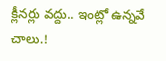క్లీనర్లు వద్దు.. ఇంట్లో ఉన్నవే చాలు.!